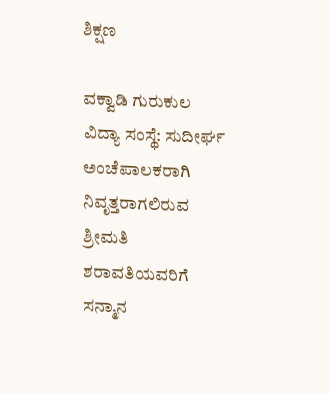ಶಿಕ್ಷಣ

ವಕ್ವಾಡಿ ಗುರುಕುಲ ವಿದ್ಯಾ ಸಂಸ್ಥೆ: ಸುದೀರ್ಘ ಅಂಚೆಪಾಲಕರಾಗಿ ನಿವೃತ್ತರಾಗಲಿರುವ ಶ್ರೀಮತಿ ಶರಾವತಿಯವರಿಗೆ ಸನ್ಮಾನ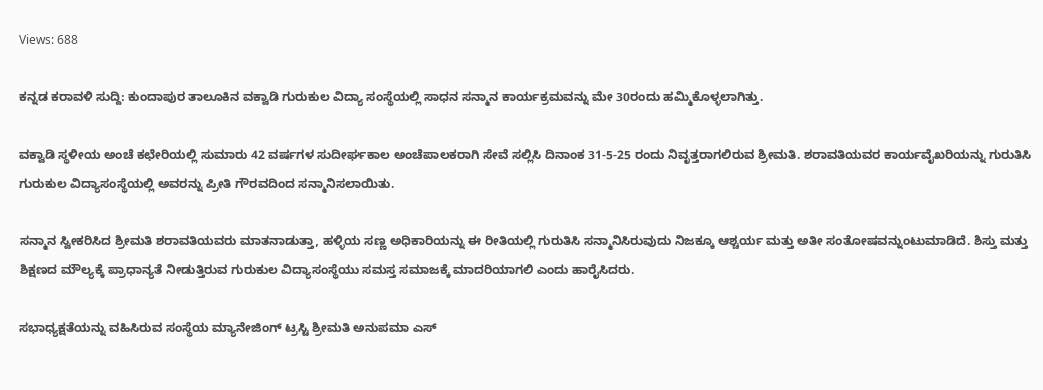Views: 688

ಕನ್ನಡ ಕರಾವಳಿ ಸುದ್ದಿ: ಕುಂದಾಪುರ ತಾಲೂಕಿನ ವಕ್ವಾಡಿ ಗುರುಕುಲ ವಿದ್ಯಾ ಸಂಸ್ಥೆಯಲ್ಲಿ ಸಾಧನ ಸನ್ಮಾನ ಕಾರ್ಯಕ್ರಮವನ್ನು ಮೇ 30ರಂದು ಹಮ್ಮಿಕೊಳ್ಳಲಾಗಿತ್ತು.

ವಕ್ವಾಡಿ ಸ್ಥಳೀಯ ಅಂಚೆ ಕಛೇರಿಯಲ್ಲಿ ಸುಮಾರು 42 ವರ್ಷಗಳ ಸುದೀರ್ಘಕಾಲ ಅಂಚೆಪಾಲಕರಾಗಿ ಸೇವೆ ಸಲ್ಲಿಸಿ ದಿನಾಂಕ 31-5-25 ರಂದು ನಿವೃತ್ತರಾಗಲಿರುವ ಶ್ರೀಮತಿ. ಶರಾವತಿಯವರ ಕಾರ್ಯವೈಖರಿಯನ್ನು ಗುರುತಿಸಿ ಗುರುಕುಲ ವಿದ್ಯಾಸಂಸ್ಥೆಯಲ್ಲಿ ಅವರನ್ನು ಪ್ರೀತಿ ಗೌರವದಿಂದ ಸನ್ಮಾನಿಸಲಾಯಿತು.

ಸನ್ಮಾನ ಸ್ವೀಕರಿಸಿದ ಶ್ರೀಮತಿ ಶರಾವತಿಯವರು ಮಾತನಾಡುತ್ತಾ, ಹಳ್ಳಿಯ ಸಣ್ಣ ಅಧಿಕಾರಿಯನ್ನು ಈ ರೀತಿಯಲ್ಲಿ ಗುರುತಿಸಿ ಸನ್ಮಾನಿಸಿರುವುದು ನಿಜಕ್ಕೂ ಆಶ್ಚರ್ಯ ಮತ್ತು ಅತೀ ಸಂತೋಷವನ್ನುಂಟುಮಾಡಿದೆ. ಶಿಸ್ತು ಮತ್ತು ಶಿಕ್ಷಣದ ಮೌಲ್ಯಕ್ಕೆ ಪ್ರಾಧಾನ್ಯತೆ ನೀಡುತ್ತಿರುವ ಗುರುಕುಲ ವಿದ್ಯಾಸಂಸ್ಥೆಯು ಸಮಸ್ತ ಸಮಾಜಕ್ಕೆ ಮಾದರಿಯಾಗಲಿ ಎಂದು ಹಾರೈಸಿದರು.

ಸಭಾಧ್ಯಕ್ಷತೆಯನ್ನು ವಹಿಸಿರುವ ಸಂಸ್ಥೆಯ ಮ್ಯಾನೇಜಿಂಗ್ ಟ್ರಸ್ಟಿ ಶ್ರೀಮತಿ ಅನುಪಮಾ ಎಸ್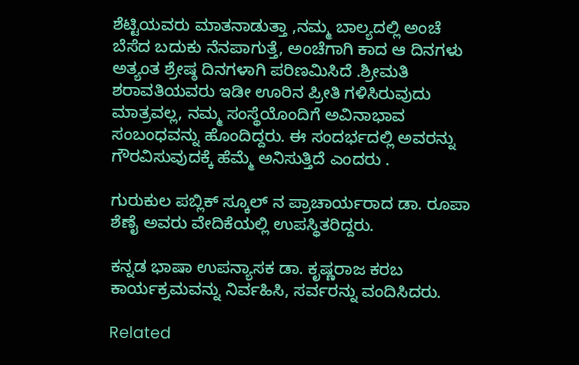ಶೆಟ್ಟಿಯವರು ಮಾತನಾಡುತ್ತಾ ,ನಮ್ಮ ಬಾಲ್ಯದಲ್ಲಿ ಅಂಚೆ ಬೆಸೆದ ಬದುಕು ನೆನಪಾಗುತ್ತೆ, ಅಂಚೆಗಾಗಿ ಕಾದ ಆ ದಿನಗಳು ಅತ್ಯಂತ ಶ್ರೇಷ್ಠ ದಿನಗಳಾಗಿ ಪರಿಣಮಿಸಿದೆ .ಶ್ರೀಮತಿ ಶರಾವತಿಯವರು ಇಡೀ ಊರಿನ ಪ್ರೀತಿ ಗಳಿಸಿರುವುದು ಮಾತ್ರವಲ್ಲ, ನಮ್ಮ ಸಂಸ್ಥೆಯೊಂದಿಗೆ ಅವಿನಾಭಾವ ಸಂಬಂಧವನ್ನು ಹೊಂದಿದ್ದರು. ಈ ಸಂದರ್ಭದಲ್ಲಿ ಅವರನ್ನು ಗೌರವಿಸುವುದಕ್ಕೆ ಹೆಮ್ಮೆ ಅನಿಸುತ್ತಿದೆ ಎಂದರು .

ಗುರುಕುಲ ಪಬ್ಲಿಕ್ ಸ್ಕೂಲ್ ನ ಪ್ರಾಚಾರ್ಯರಾದ ಡಾ. ರೂಪಾ ಶೆಣೈ ಅವರು ವೇದಿಕೆಯಲ್ಲಿ ಉಪಸ್ಥಿತರಿದ್ದರು.

ಕನ್ನಡ ಭಾಷಾ ಉಪನ್ಯಾಸಕ ಡಾ. ಕೃಷ್ಣರಾಜ ಕರಬ ಕಾರ್ಯಕ್ರಮವನ್ನು ನಿರ್ವಹಿಸಿ, ಸರ್ವರನ್ನು ವಂದಿಸಿದರು.

Related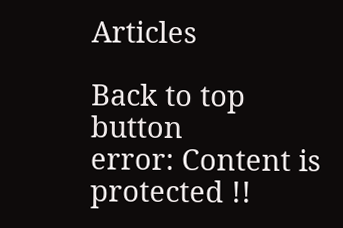Articles

Back to top button
error: Content is protected !!